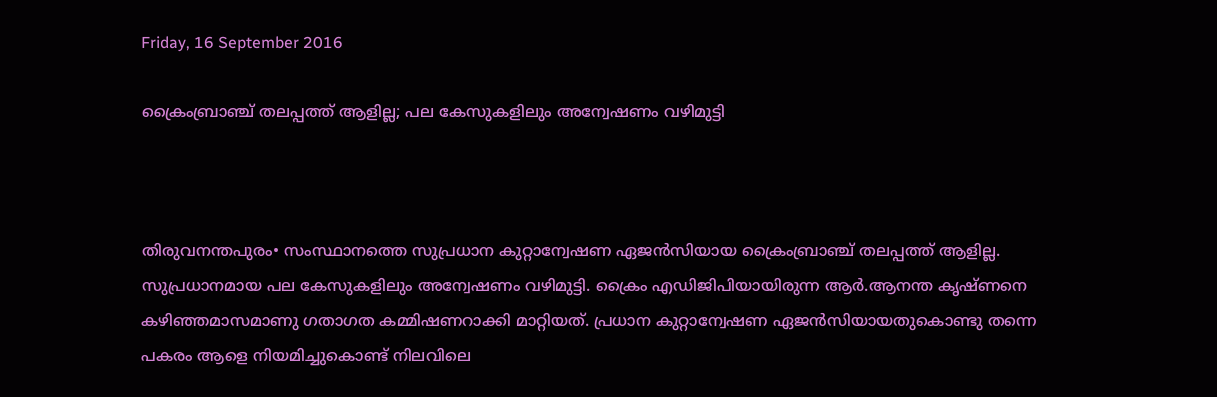Friday, 16 September 2016

ക്രൈംബ്രാഞ്ച് തലപ്പത്ത് ആളില്ല; പല കേസുകളിലും അന്വേഷണം വഴിമുട്ടി



തിരുവനന്തപുരം• സംസ്ഥാനത്തെ സുപ്രധാന കുറ്റാന്വേഷണ ഏജന്‍സിയായ ക്രൈംബ്രാഞ്ച് തലപ്പത്ത് ആളില്ല. സുപ്രധാനമായ പല കേസുകളിലും അന്വേഷണം വഴിമുട്ടി. ക്രൈം എഡിജിപിയായിരുന്ന ആര്‍.ആനന്ത കൃഷ്ണനെ കഴിഞ്ഞമാസമാണു ഗതാഗത കമ്മിഷണറാക്കി മാറ്റിയത്. പ്രധാന കുറ്റാന്വേഷണ ഏജന്‍സിയായതുകൊണ്ടു തന്നെ പകരം ആളെ നിയമിച്ചുകൊണ്ട് നിലവിലെ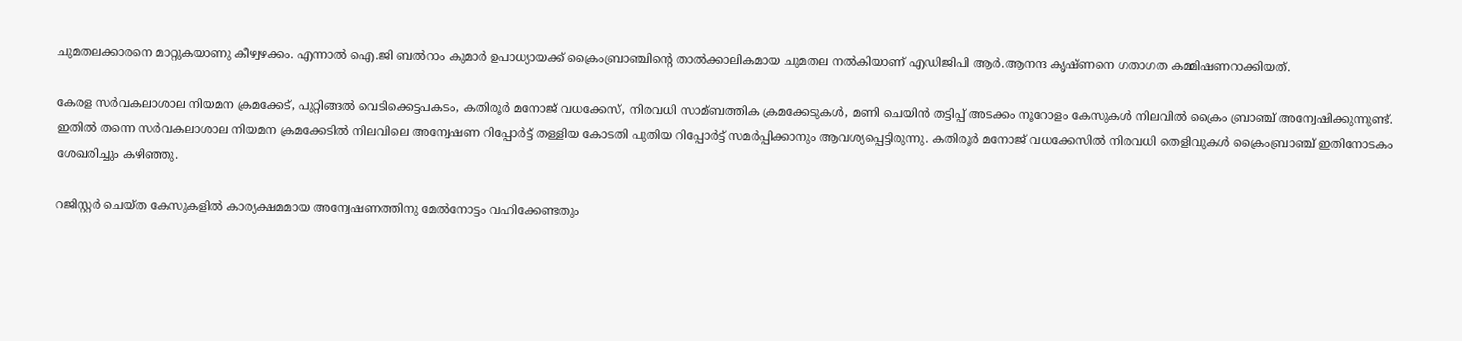ചുമതലക്കാരനെ മാറ്റുകയാണു കീഴ്വഴക്കം. എന്നാല്‍ ഐ.ജി ബല്‍റാം കുമാര്‍ ഉപാധ്യായക്ക് ക്രൈംബ്രാഞ്ചിന്റെ താല്‍ക്കാലികമായ ചുമതല നല്‍കിയാണ് എഡിജിപി ആര്‍.ആനന്ദ കൃഷ്ണനെ ഗതാഗത കമ്മിഷണറാക്കിയത്.

കേരള സര്‍വകലാശാല നിയമന ക്രമക്കേട്, പുറ്റിങ്ങല്‍ വെടിക്കെട്ടപകടം, കതിരൂര്‍ മനോജ് വധക്കേസ്, നിരവധി സാമ്ബത്തിക ക്രമക്കേടുകള്‍, മണി ചെയിന്‍ തട്ടിപ്പ് അടക്കം നൂറോളം കേസുകള്‍ നിലവില്‍ ക്രൈം ബ്രാഞ്ച് അന്വേഷിക്കുന്നുണ്ട്.
ഇതില്‍ തന്നെ സര്‍വകലാശാല നിയമന ക്രമക്കേടില്‍ നിലവിലെ അന്വേഷണ റിപ്പോര്‍ട്ട് തള്ളിയ കോടതി പുതിയ റിപ്പോര്‍ട്ട് സമര്‍പ്പിക്കാനും ആവശ്യപ്പെട്ടിരുന്നു. കതിരൂര്‍ മനോജ് വധക്കേസില്‍ നിരവധി തെളിവുകള്‍ ക്രൈംബ്രാഞ്ച് ഇതിനോടകം ശേഖരിച്ചും കഴിഞ്ഞു.

റജിസ്റ്റര്‍ ചെയ്ത കേസുകളില്‍ കാര്യക്ഷമമായ അന്വേഷണത്തിനു മേല്‍നോട്ടം വഹിക്കേണ്ടതും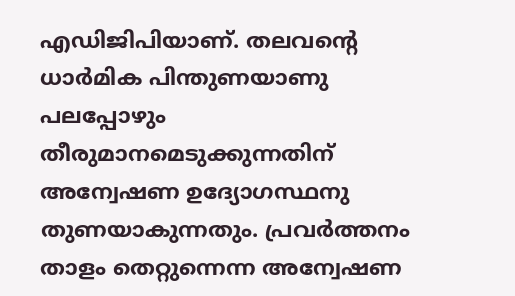എഡിജിപിയാണ്. തലവന്റെ ധാര്‍മിക പിന്തുണയാണു പലപ്പോഴും തീരുമാനമെടുക്കുന്നതിന് അന്വേഷണ ഉദ്യോഗസ്ഥനു തുണയാകുന്നതും. പ്രവര്‍ത്തനം താളം തെറ്റുന്നെന്ന അന്വേഷണ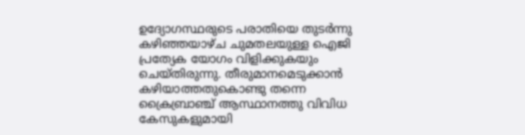ഉദ്യോഗസ്ഥരുടെ പരാതിയെ തുടര്‍ന്നു കഴിഞ്ഞയാഴ്ച ചുമതലയുള്ള ഐജി പ്രത്യേക യോഗം വിളിക്കുകയും ചെയ്തിരുന്നു. തീരുമാനമെടുക്കാന്‍ കഴിയാത്തതുകൊണ്ടു തന്നെ ക്രൈബ്രാഞ്ച് ആസ്ഥാനത്തു വിവിധ കേസുകളുമായി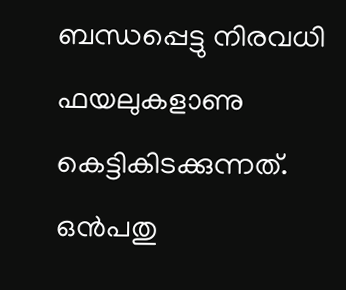ബന്ധപ്പെട്ടു നിരവധി ഫയലുകളാണു കെട്ടികിടക്കുന്നത്. ഒന്‍പതു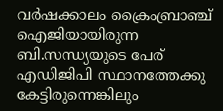വര്‍ഷക്കാലം ക്രൈംബ്രാഞ്ച് ഐജിയായിരുന്ന ബി.സന്ധ്യയുടെ പേര് എഡിജിപി സ്ഥാനത്തേക്കു കേട്ടിരുന്നെങ്കിലും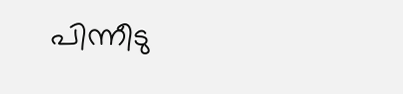പിന്നീടു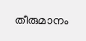തീരുമാനം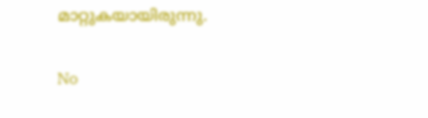മാറ്റുകയായിരുന്നു.

No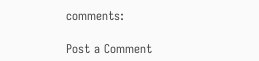comments:

Post a Comment